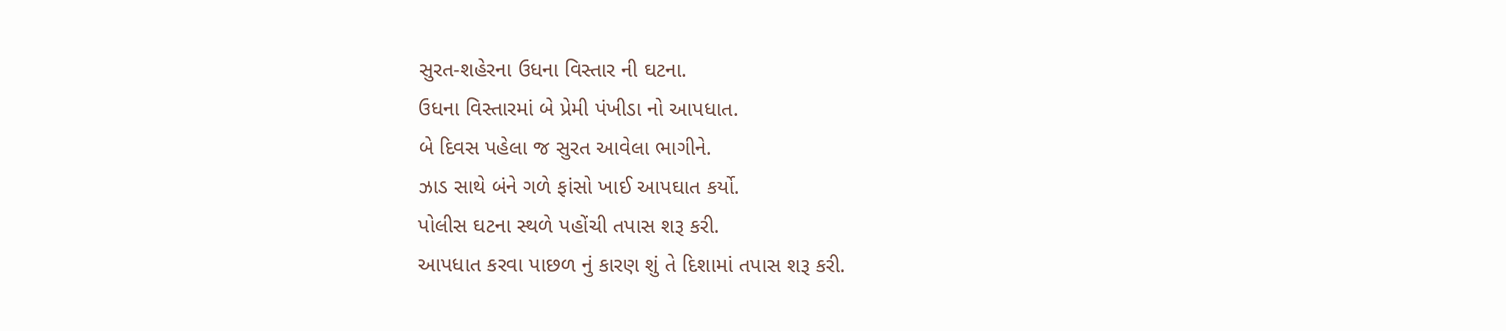સુરત-શહેરના ઉધના વિસ્તાર ની ઘટના.
ઉધના વિસ્તારમાં બે પ્રેમી પંખીડા નો આપધાત.
બે દિવસ પહેલા જ સુરત આવેલા ભાગીને.
ઝાડ સાથે બંને ગળે ફાંસો ખાઈ આપઘાત કર્યો.
પોલીસ ઘટના સ્થળે પહોંચી તપાસ શરૂ કરી.
આપધાત કરવા પાછળ નું કારણ શું તે દિશામાં તપાસ શરૂ કરી.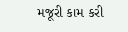મજૂરી કામ કરી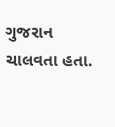ગુજરાન ચાલવતા હતા.